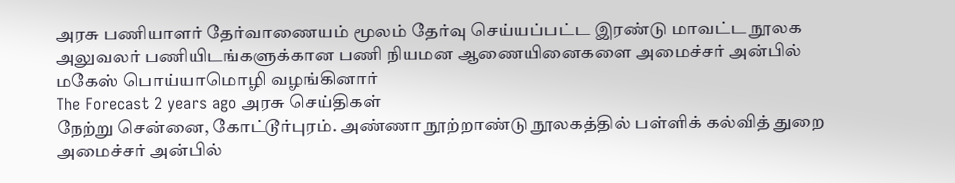அரசு பணியாளர் தேர்வாணையம் மூலம் தேர்வு செய்யப்பட்ட இரண்டு மாவட்ட நூலக அலுவலர் பணியிடங்களுக்கான பணி நியமன ஆணையினைகளை அமைச்சர் அன்பில் மகேஸ் பொய்யாமொழி வழங்கினார்
The Forecast 2 years ago அரசு செய்திகள்
நேற்று சென்னை, கோட்டூர்புரம். அண்ணா நூற்றாண்டு நூலகத்தில் பள்ளிக் கல்வித் துறை அமைச்சர் அன்பில்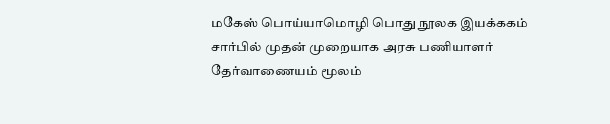மகேஸ் பொய்யாமொழி பொது நூலக இயக்ககம் சார்பில் முதன் முறையாக அரசு பணியாளர் தேர்வாணையம் மூலம்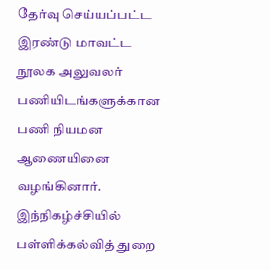தேர்வு செய்யப்பட்ட இரண்டு மாவட்ட நூலக அலுவலர் பணியிடங்களுக்கான பணி நியமன ஆணையினை வழங்கினார்.
இந்நிகழ்ச்சியில் பள்ளிக்கல்வித் துறை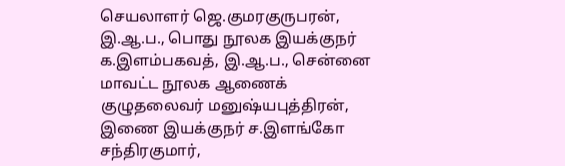செயலாளர் ஜெ.குமரகுருபரன், இ.ஆ.ப., பொது நூலக இயக்குநர் க.இளம்பகவத், இ.ஆ.ப., சென்னை மாவட்ட நூலக ஆணைக் குழுதலைவர் மனுஷ்யபுத்திரன், இணை இயக்குநர் ச.இளங்கோ சந்திரகுமார்,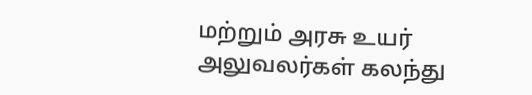மற்றும் அரசு உயர் அலுவலர்கள் கலந்து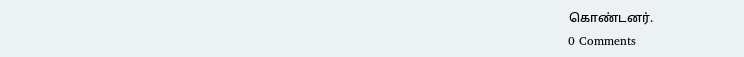கொண்டனர்.
0 Comments